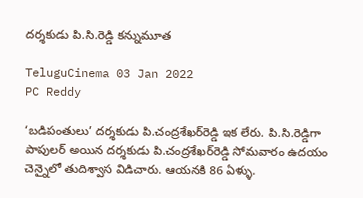దర్శకుడు పి.సి.రెడ్డి కన్నుమూత

TeluguCinema 03 Jan 2022
PC Reddy

‘బడిపంతులు’ దర్శకుడు పి.చంద్రశేఖర్‌రెడ్డి ఇక లేరు. పి.సి.రెడ్డిగా పాపులర్ అయిన దర్శకుడు పి.చంద్రశేఖర్‌రెడ్డి సోమవారం ఉదయం చెన్నైలో తుదిశ్వాస విడిచారు. ఆయనకి 86 ఏళ్ళు.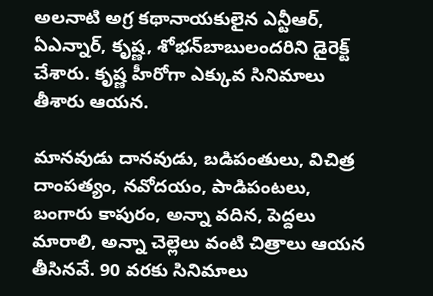అలనాటి అగ్ర కథానాయకులైన ఎన్టీఆర్‌, ఏఎన్నార్‌, కృష్ణ, శోభన్‌బాబులందరిని డైరెక్ట్ చేశారు. కృష్ణ హీరోగా ఎక్కువ సినిమాలు తీశారు ఆయన.

మానవుడు దానవుడు, బడిపంతులు, విచిత్ర దాంపత్యం, నవోదయం, పాడిపంటలు, బంగారు కాపురం, అన్నా వదిన, పెద్దలు మారాలి, అన్నా చెల్లెలు వంటి చిత్రాలు ఆయన తీసినవే. 90 వరకు సినిమాలు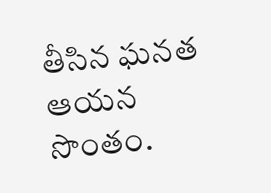తీసిన ఘనత ఆయన సొంతం.